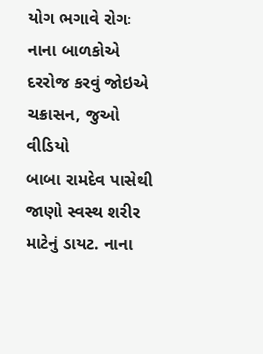યોગ ભગાવે રોગઃ નાના બાળકોએ દરરોજ કરવું જોઇએ ચક્રાસન, જુઓ વીડિયો
બાબા રામદેવ પાસેથી જાણો સ્વસ્થ શરીર માટેનું ડાયટ. નાના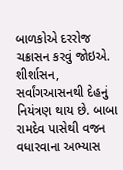બાળકોએ દરરોજ ચક્રાસન કરવું જોઇએ. શીર્શાસન, સર્વાંગઆસનથી દેહનું નિયંત્રણ થાય છે. બાબા રામદેવ પાસેથી વજન વધારવાના અભ્યાસ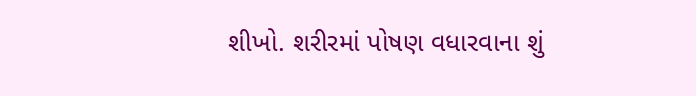શીખો. શરીરમાં પોષણ વધારવાના શું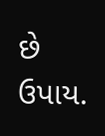છે ઉપાય.